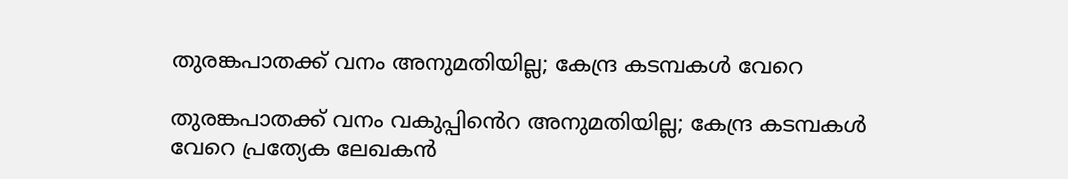തുരങ്കപാതക്ക് വനം അനുമതിയില്ല; കേന്ദ്ര കടമ്പകൾ വേറെ

തുരങ്കപാതക്ക് വനം വകുപ്പിൻെറ അനുമതിയില്ല; കേന്ദ്ര കടമ്പകൾ വേറെ പ്രത്യേക ലേഖകൻ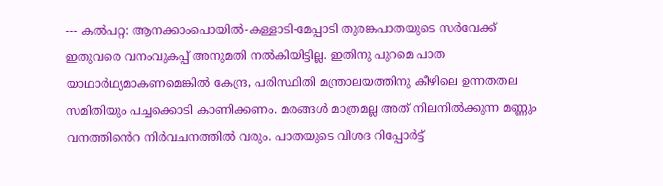--- കൽപറ്റ: ആനക്കാംപൊയില്‍-കള്ളാടി-മേപ്പാടി തുരങ്കപാതയുടെ സർവേക്ക് ഇതുവരെ വനംവുകപ്പ് അനുമതി നൽകിയിട്ടില്ല. ഇതിനു പുറമെ പാത യാഥാർഥ്യമാകണമെങ്കിൽ കേന്ദ്ര, പരിസ്ഥിതി മന്ത്രാലയത്തിനു കീഴിലെ ഉന്നതതല സമിതിയും പച്ചക്കൊടി കാണിക്കണം. മരങ്ങൾ മാത്രമല്ല അത് നിലനിൽക്കുന്ന മണ്ണും വനത്തിൻെറ നിർവചനത്തിൽ വരും. പാതയുടെ വിശദ റിപ്പോർട്ട്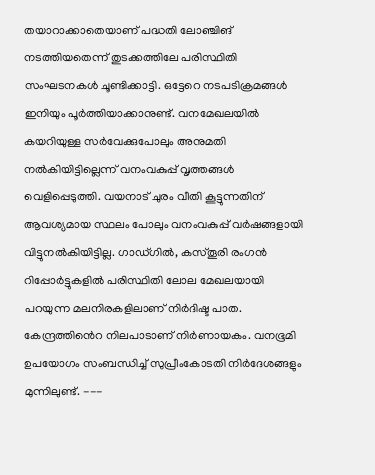തയാറാക്കാതെയാണ് പദ്ധതി ലോഞ്ചിങ് നടത്തിയതെന്ന് തുടക്കത്തിലേ പരിസ്ഥിതി സംഘടനകൾ ചൂണ്ടിക്കാട്ടി. ഒട്ടേറെ നടപടിക്രമങ്ങൾ ഇനിയും പൂർത്തിയാക്കാനുണ്ട്. വനമേഖലയിൽ കയറിയുള്ള സർവേക്കുപോലും അനുമതി നൽകിയിട്ടില്ലെന്ന് വനംവകുപ്പ് വൃത്തങ്ങൾ വെളിപ്പെടുത്തി. വയനാട് ചുരം വീതി കൂട്ടുന്നതിന് ആവശ്യമായ സ്ഥലം പോലും വനംവകുപ്പ് വർഷങ്ങളായി വിട്ടുനൽകിയിട്ടില്ല. ഗാഡ്ഗിൽ, കസ്തൂരി രംഗൻ റിപ്പോർട്ടുകളിൽ പരിസ്ഥിതി ലോല മേഖലയായി പറയുന്ന മലനിരകളിലാണ് നിർദിഷ്ട പാത. കേന്ദ്രത്തിൻെറ നിലപാടാണ് നിർണായകം. വനഭൂമി ഉപയോഗം സംബന്ധിച്ച് സുപ്രീംകോടതി നിർദേശങ്ങളും മുന്നിലുണ്ട്. ---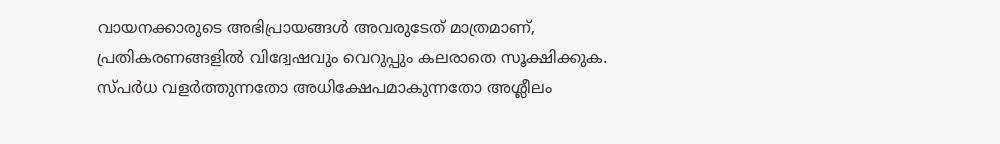വായനക്കാരുടെ അഭിപ്രായങ്ങള്‍ അവരുടേത് മാത്രമാണ്, പ്രതികരണങ്ങളിൽ വിദ്വേഷവും വെറുപ്പും കലരാതെ സൂക്ഷിക്കുക. സ്പർധ വളർത്തുന്നതോ അധിക്ഷേപമാകുന്നതോ അശ്ലീലം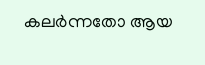കലർന്നതോ ആയ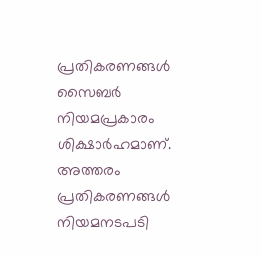പ്രതികരണങ്ങൾ സൈബർ നിയമപ്രകാരം ശിക്ഷാർഹമാണ്. അത്തരം പ്രതികരണങ്ങൾ നിയമനടപടി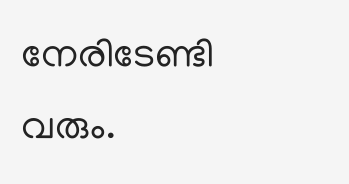നേരിടേണ്ടി വരും.